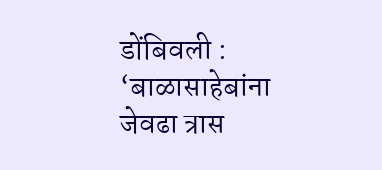डोंबिवली : ‘बाळासाहेबांना जेवढा त्रास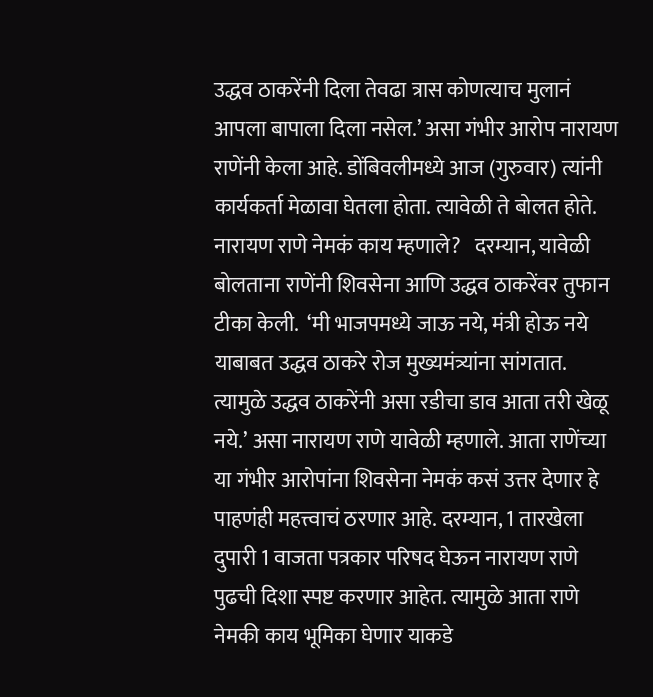उद्धव ठाकरेंनी दिला तेवढा त्रास कोणत्याच मुलानं आपला बापाला दिला नसेल.’ असा गंभीर आरोप नारायण राणेंनी केला आहे. डोंबिवलीमध्ये आज (गुरुवार) त्यांनी कार्यकर्ता मेळावा घेतला होता. त्यावेळी ते बोलत होते.  नारायण राणे नेमकं काय म्हणाले?   दरम्यान, यावेळी बोलताना राणेंनी शिवसेना आणि उद्धव ठाकरेंवर तुफान टीका केली.  ‘मी भाजपमध्ये जाऊ नये, मंत्री होऊ नये याबाबत उद्धव ठाकरे रोज मुख्यमंत्र्यांना सांगतात. त्यामुळे उद्धव ठाकरेंनी असा रडीचा डाव आता तरी खेळू नये.’ असा नारायण राणे यावेळी म्हणाले. आता राणेंच्या या गंभीर आरोपांना शिवसेना नेमकं कसं उत्तर देणार हे पाहणंही महत्त्वाचं ठरणार आहे. दरम्यान, 1 तारखेला दुपारी 1 वाजता पत्रकार परिषद घेऊन नारायण राणे पुढची दिशा स्पष्ट करणार आहेत. त्यामुळे आता राणे नेमकी काय भूमिका घेणार याकडे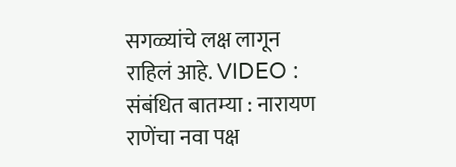सगळ्यांचे लक्ष लागून राहिलं आहे. VIDEO :  संबंधित बातम्या : नारायण राणेंचा नवा पक्ष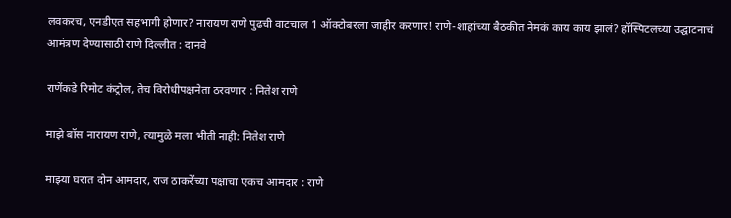लवकरच, एनडीएत सहभागी होणार? नारायण राणे पुढची वाटचाल 1 ऑक्टोबरला जाहीर करणार! राणे-शाहांच्या बैठकीत नेमकं काय काय झालं? हॉस्पिटलच्या उद्घाटनाचं आमंत्रण देण्यासाठी राणे दिल्लीत : दानवे

राणेंकडे रिमोट कंट्रोल, तेच विरोधीपक्षनेता ठरवणार : नितेश राणे

माझे बॉस नारायण राणे, त्यामुळे मला भीती नाही: नितेश राणे

माझ्या घरात दोन आमदार, राज ठाकरेंच्या पक्षाचा एकच आमदार : राणे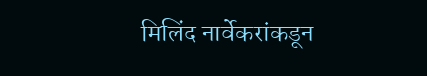मिलिंद नार्वेकरांकडून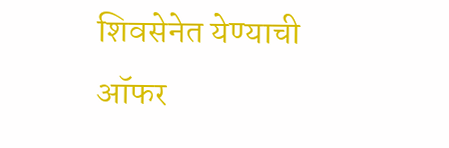शिवसेनेत येण्याची ऑफर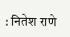: नितेश राणे